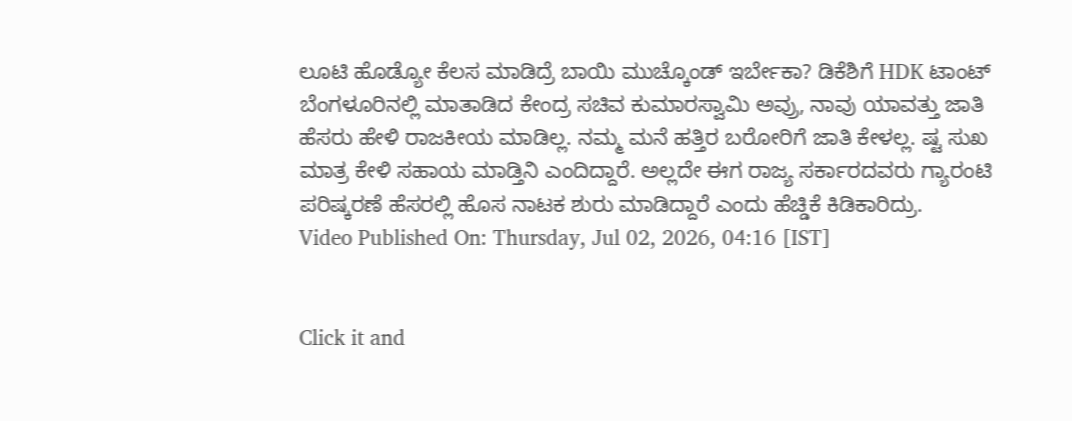ಲೂಟಿ ಹೊಡ್ಯೋ ಕೆಲಸ ಮಾಡಿದ್ರೆ ಬಾಯಿ ಮುಚ್ಕೊಂಡ್ ಇರ್ಬೇಕಾ? ಡಿಕೆಶಿಗೆ HDK ಟಾಂಟ್
ಬೆಂಗಳೂರಿನಲ್ಲಿ ಮಾತಾಡಿದ ಕೇಂದ್ರ ಸಚಿವ ಕುಮಾರಸ್ವಾಮಿ ಅವ್ರು, ನಾವು ಯಾವತ್ತು ಜಾತಿ ಹೆಸರು ಹೇಳಿ ರಾಜಕೀಯ ಮಾಡಿಲ್ಲ. ನಮ್ಮ ಮನೆ ಹತ್ತಿರ ಬರೋರಿಗೆ ಜಾತಿ ಕೇಳಲ್ಲ. ಷ್ಟ ಸುಖ ಮಾತ್ರ ಕೇಳಿ ಸಹಾಯ ಮಾಡ್ತಿನಿ ಎಂದಿದ್ದಾರೆ. ಅಲ್ಲದೇ ಈಗ ರಾಜ್ಯ ಸರ್ಕಾರದವರು ಗ್ಯಾರಂಟಿ ಪರಿಷ್ಕರಣೆ ಹೆಸರಲ್ಲಿ ಹೊಸ ನಾಟಕ ಶುರು ಮಾಡಿದ್ದಾರೆ ಎಂದು ಹೆಚ್ಡಿಕೆ ಕಿಡಿಕಾರಿದ್ರು.
Video Published On: Thursday, Jul 02, 2026, 04:16 [IST]


Click it and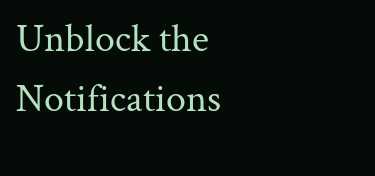Unblock the Notifications